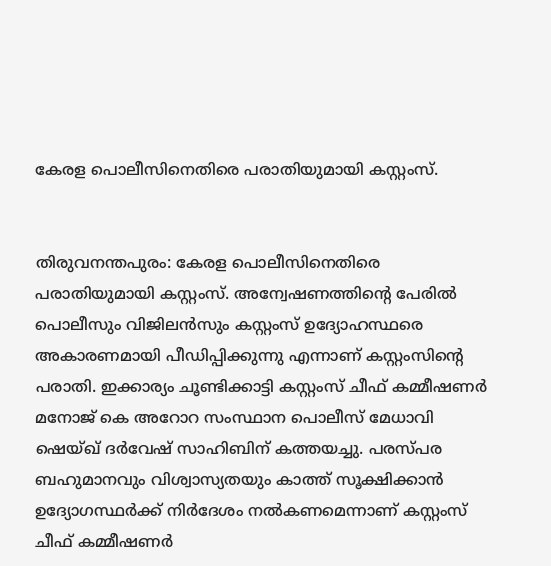കേരള പൊലീസിനെതിരെ പരാതിയുമായി കസ്റ്റംസ്.


തിരുവനന്തപുരം: കേരള പൊലീസിനെതിരെ പരാതിയുമായി കസ്റ്റംസ്. അന്വേഷണത്തിന്റെ പേരിൽ പൊലീസും വിജിലൻസും കസ്റ്റംസ് ഉദ്യോഹസ്ഥരെ അകാരണമായി പീഡിപ്പിക്കുന്നു എന്നാണ് കസ്റ്റംസിന്റെ പരാതി. ഇക്കാര്യം ചൂണ്ടിക്കാട്ടി കസ്റ്റംസ് ചീഫ് കമ്മീഷണർ മനോജ് കെ അറോറ സംസ്ഥാന പൊലീസ് മേധാവി ഷെയ്ഖ് ദർവേഷ് സാഹിബിന് കത്തയച്ചു. പരസ്പര ബഹുമാനവും വിശ്വാസ്യതയും കാത്ത് സൂക്ഷിക്കാൻ ഉദ്യോഗസ്ഥർക്ക് നിർദേശം നൽകണമെന്നാണ് കസ്റ്റംസ് ചീഫ് കമ്മീഷണർ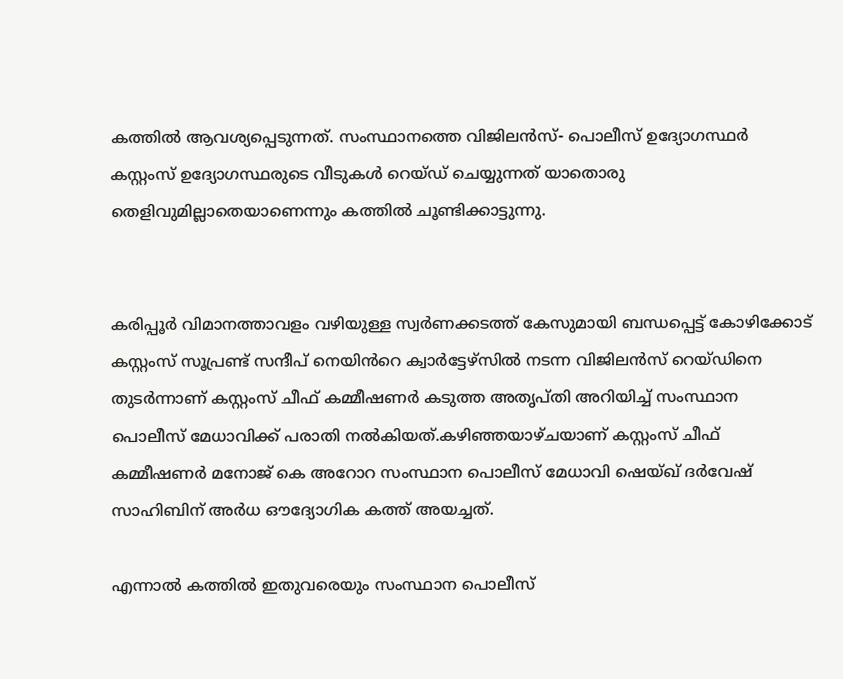കത്തിൽ ആവശ്യപ്പെടുന്നത്. സംസ്ഥാനത്തെ വിജിലൻസ്- പൊലീസ് ഉദ്യോഗസ്ഥർ കസ്റ്റംസ് ഉദ്യോഗസ്ഥരുടെ വീടുകൾ റെയ്ഡ് ചെയ്യുന്നത് യാതൊരു തെളിവുമില്ലാതെയാണെന്നും കത്തിൽ ചൂണ്ടിക്കാട്ടുന്നു.


കരിപ്പൂർ വിമാനത്താവളം വഴിയുള്ള സ്വർണക്കടത്ത് കേസുമായി ബന്ധപ്പെട്ട് കോഴിക്കോട് കസ്റ്റംസ് സൂപ്രണ്ട് സന്ദീപ് നെയിൻറെ ക്വാർട്ടേഴ്സിൽ നടന്ന വിജിലൻസ് റെയ്ഡിനെ തുടർന്നാണ് കസ്റ്റംസ് ചീഫ് കമ്മീഷണർ കടുത്ത അതൃപ്തി അറിയിച്ച് സംസ്ഥാന പൊലീസ് മേധാവിക്ക് പരാതി നൽകിയത്.കഴിഞ്ഞയാഴ്ചയാണ് കസ്റ്റംസ് ചീഫ് കമ്മീഷണർ മനോജ് കെ അറോറ സംസ്ഥാന പൊലീസ് മേധാവി ഷെയ്ഖ് ദർവേഷ് സാഹിബിന് അർധ ഔദ്യോഗിക കത്ത് അയച്ചത്.

എന്നാൽ കത്തിൽ ഇതുവരെയും സംസ്ഥാന പൊലീസ്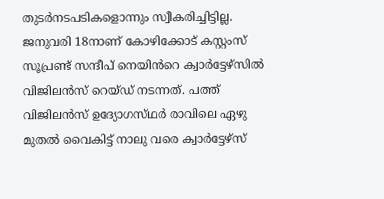തുടർനടപടികളൊന്നും സ്വീകരിച്ചിട്ടില്ല. ജനുവരി 18നാണ് കോഴിക്കോട് കസ്റ്റംസ് സൂപ്രണ്ട് സന്ദീപ് നെയിൻറെ ക്വാർട്ടേഴ്സിൽ വിജിലൻസ് റെയ്ഡ് നടന്നത്. പത്ത് വിജിലൻസ് ഉദ്യോഗസ്‌ഥർ രാവിലെ ഏഴു മുതൽ വൈകിട്ട് നാലു വരെ ക്വാർട്ടേഴ്‌സ്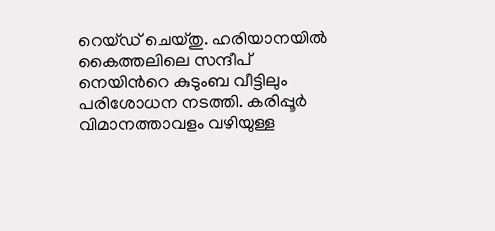റെയ്ഡ് ചെയ്തു. ഹരിയാനയിൽ കൈത്തലിലെ സന്ദീപ് നെയിൻറെ കുടുംബ വീട്ടിലും പരിശോധന നടത്തി. കരിപ്പൂർ വിമാനത്താവളം വഴിയുള്ള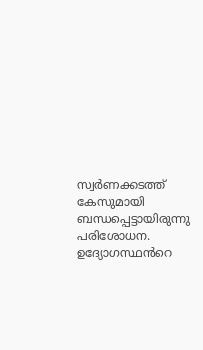സ്വർണക്കടത്ത് കേസുമായി ബന്ധപ്പെട്ടായിരുന്നു പരിശോധന. ഉദ്യോഗസ്ഥൻറെ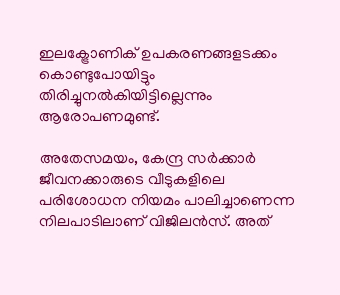ഇലക്ട്രോണിക് ഉപകരണങ്ങളടക്കം കൊണ്ടുപോയിട്ടും തിരിച്ചുനൽകിയിട്ടില്ലെന്നും ആരോപണമുണ്ട്.

അതേസമയം, കേന്ദ്ര സർക്കാർ ജീവനക്കാരുടെ വീടുകളിലെ പരിശോധന നിയമം പാലിച്ചാണെന്ന നിലപാടിലാണ് വിജിലൻസ്. അത്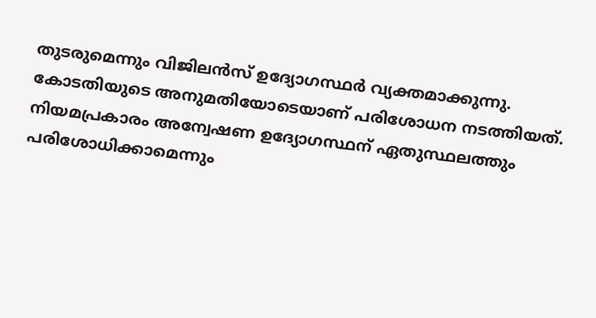തുടരുമെന്നും വിജിലൻസ് ഉദ്യോഗസ്ഥർ വ്യക്തമാക്കുന്നു. കോടതിയുടെ അനുമതിയോടെയാണ് പരിശോധന നടത്തിയത്. നിയമപ്രകാരം അന്വേഷണ ഉദ്യോഗസ്ഥന് ഏതുസ്ഥലത്തും പരിശോധിക്കാമെന്നും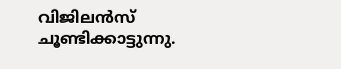വിജിലൻസ് ചൂണ്ടിക്കാട്ടുന്നു.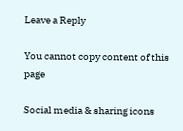Leave a Reply

You cannot copy content of this page

Social media & sharing icons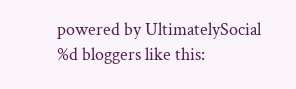powered by UltimatelySocial
%d bloggers like this: